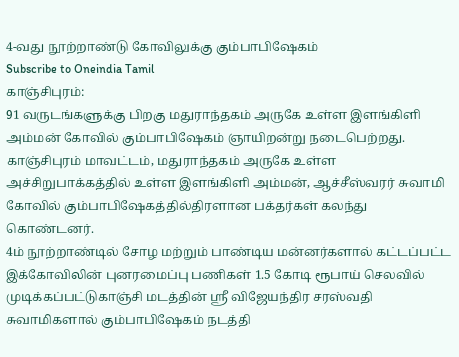4-வது நூற்றாண்டு கோவிலுக்கு கும்பாபிஷேகம்
Subscribe to Oneindia Tamil
காஞ்சிபுரம்:
91 வருடங்களுக்கு பிறகு மதுராந்தகம் அருகே உள்ள இளங்கிளி அம்மன் கோவில் கும்பாபிஷேகம் ஞாயிறன்று நடைபெற்றது.
காஞ்சிபுரம் மாவட்டம், மதுராந்தகம் அருகே உள்ள அச்சிறுபாக்கத்தில் உள்ள இளங்கிளி அம்மன், ஆச்சீஸ்வரர் சுவாமி கோவில் கும்பாபிஷேகத்தில்திரளான பக்தர்கள் கலந்து கொண்டனர்.
4ம் நூற்றாண்டில் சோழ மற்றும் பாண்டிய மன்னர்களால் கட்டப்பட்ட இக்கோவிலின் புனரமைப்பு பணிகள் 1.5 கோடி ரூபாய் செலவில் முடிக்கப்பட்டுகாஞ்சி மடத்தின் ஸ்ரீ விஜேயந்திர சரஸ்வதி சுவாமிகளால் கும்பாபிஷேகம் நடத்தி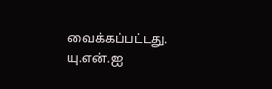வைக்கப்பட்டது.
யு.என்.ஐ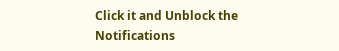Click it and Unblock the Notifications